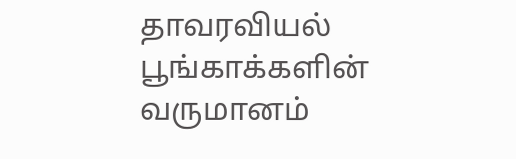தாவரவியல் பூங்காக்களின் வருமானம்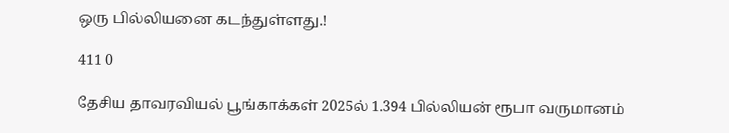ஒரு பில்லியனை கடந்துள்ளது.!

411 0

தேசிய தாவரவியல் பூங்காக்கள் 2025ல் 1.394 பில்லியன் ரூபா வருமானம்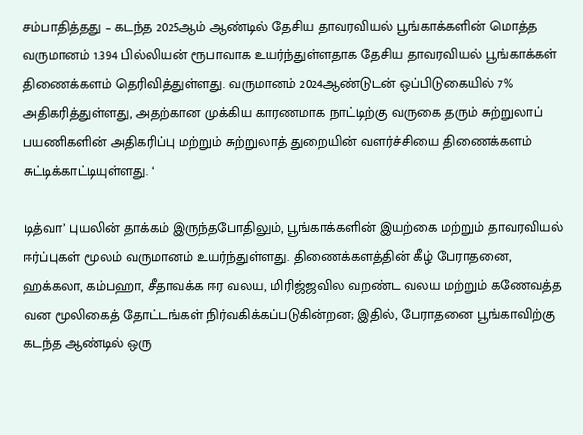சம்பாதித்தது – கடந்த 2025ஆம் ஆண்டில் தேசிய தாவரவியல் பூங்காக்களின் மொத்த வருமானம் 1.394 பில்லியன் ரூபாவாக உயர்ந்துள்ளதாக தேசிய தாவரவியல் பூங்காக்கள் திணைக்களம் தெரிவித்துள்ளது. வருமானம் 2024ஆண்டுடன் ஒப்பிடுகையில் 7% அதிகரித்துள்ளது, அதற்கான முக்கிய காரணமாக நாட்டிற்கு வருகை தரும் சுற்றுலாப் பயணிகளின் அதிகரிப்பு மற்றும் சுற்றுலாத் துறையின் வளர்ச்சியை திணைக்களம் சுட்டிக்காட்டியுள்ளது. ‘

டித்வா’ புயலின் தாக்கம் இருந்தபோதிலும், பூங்காக்களின் இயற்கை மற்றும் தாவரவியல் ஈர்ப்புகள் மூலம் வருமானம் உயர்ந்துள்ளது. திணைக்களத்தின் கீழ் பேராதனை, ஹக்கலா, கம்பஹா, சீதாவக்க ஈர வலய, மிரிஜ்ஜவில வறண்ட வலய மற்றும் கணேவத்த வன மூலிகைத் தோட்டங்கள் நிர்வகிக்கப்படுகின்றன; இதில், பேராதனை பூங்காவிற்கு கடந்த ஆண்டில் ஒரு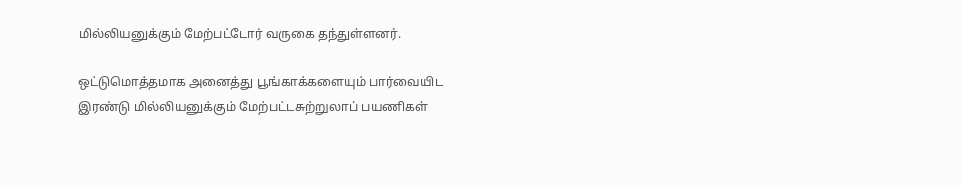மில்லியனுக்கும் மேற்பட்டோர் வருகை தந்துள்ளனர்.

ஒட்டுமொத்தமாக அனைத்து பூங்காக்களையும் பார்வையிட இரண்டு மில்லியனுக்கும் மேற்பட்டசுற்றுலாப் பயணிகள்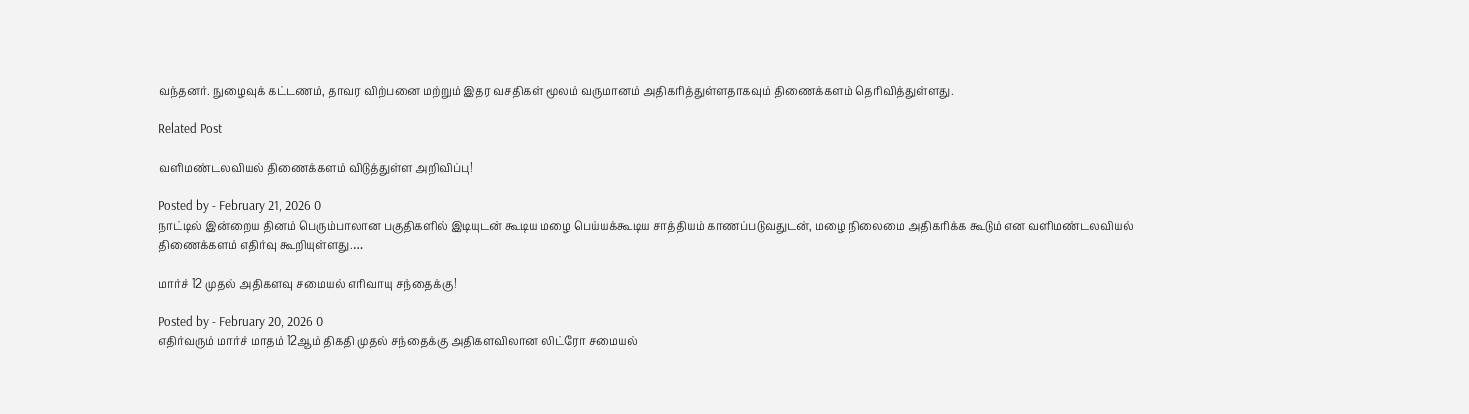வந்தனர். நுழைவுக் கட்டணம், தாவர விற்பனை மற்றும் இதர வசதிகள் மூலம் வருமானம் அதிகரித்துள்ளதாகவும் திணைக்களம் தெரிவித்துள்ளது.

Related Post

வளிமண்டலவியல் திணைக்களம் விடுத்துள்ள அறிவிப்பு!

Posted by - February 21, 2026 0
நாட்டில் இன்றைய தினம் பெரும்பாலான பகுதிகளில் இடியுடன் கூடிய மழை பெய்யக்கூடிய சாத்தியம் காணப்படுவதுடன், மழை நிலைமை அதிகரிக்க கூடும் என வளிமண்டலவியல் திணைக்களம் எதிர்வு கூறியுள்ளது.…

மார்ச் 12 முதல் அதிகளவு சமையல் எரிவாயு சந்தைக்கு!

Posted by - February 20, 2026 0
எதிர்வரும் மார்ச் மாதம் 12ஆம் திகதி முதல் சந்தைக்கு அதிகளவிலான லிட்ரோ சமையல்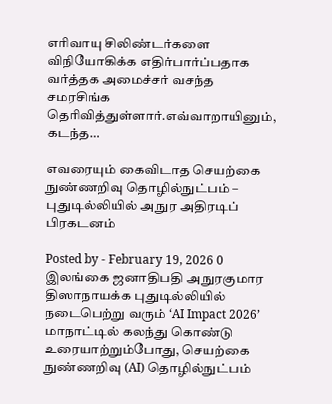எரிவாயு சிலிண்டர்களை விநியோகிக்க எதிர்பார்ப்பதாக வர்த்தக அமைச்சர் வசந்த சமரசிங்க தெரிவித்துள்ளார்.எவ்வாறாயினும், கடந்த…

எவரையும் கைவிடாத செயற்கை நுண்ணறிவு தொழில்நுட்பம் – புதுடில்லியில் அநுர அதிரடிப் பிரகடனம்

Posted by - February 19, 2026 0
இலங்கை ஜனாதிபதி அநுரகுமார திஸாநாயக்க புதுடில்லியில் நடைபெற்று வரும் ‘AI Impact 2026’ மாநாட்டில் கலந்து கொண்டு உரையாற்றும்போது, செயற்கை நுண்ணறிவு (AI) தொழில்நுட்பம்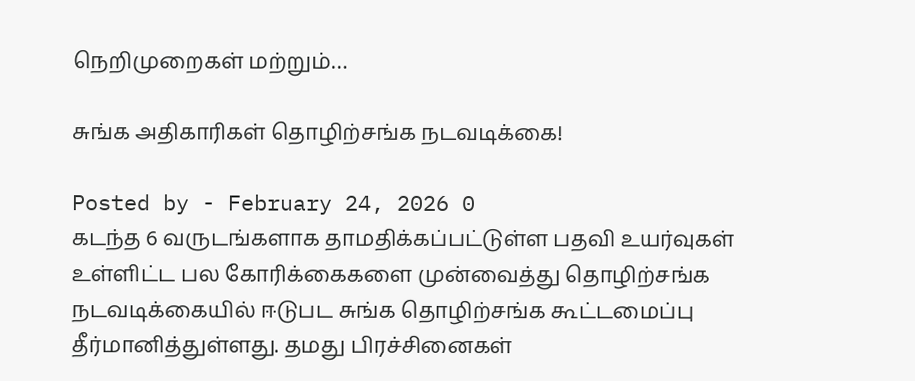நெறிமுறைகள் மற்றும்…

சுங்க அதிகாரிகள் தொழிற்சங்க நடவடிக்கை!

Posted by - February 24, 2026 0
கடந்த 6 வருடங்களாக தாமதிக்கப்பட்டுள்ள பதவி உயர்வுகள் உள்ளிட்ட பல கோரிக்கைகளை முன்வைத்து தொழிற்சங்க நடவடிக்கையில் ஈடுபட சுங்க தொழிற்சங்க கூட்டமைப்பு தீர்மானித்துள்ளது. தமது பிரச்சினைகள்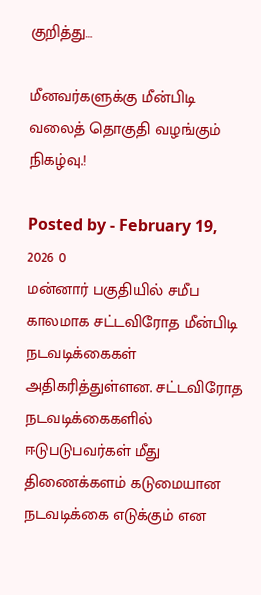குறித்து…

மீனவர்களுக்கு மீன்பிடி வலைத் தொகுதி வழங்கும் நிகழ்வு.!

Posted by - February 19, 2026 0
மன்னார் பகுதியில் சமீப காலமாக சட்டவிரோத மீன்பிடி நடவடிக்கைகள் அதிகரித்துள்ளன. சட்டவிரோத நடவடிக்கைகளில் ஈடுபடுபவர்கள் மீது திணைக்களம் கடுமையான நடவடிக்கை எடுக்கும் என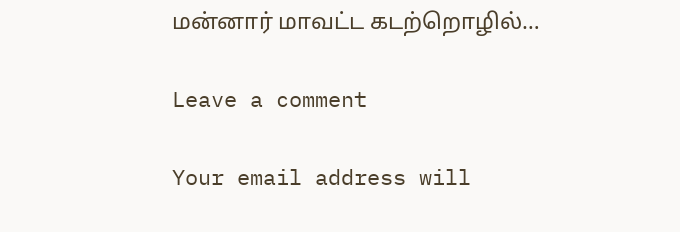மன்னார் மாவட்ட கடற்றொழில்…

Leave a comment

Your email address will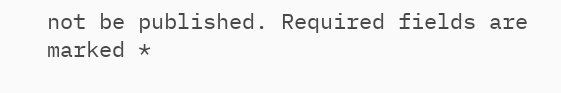not be published. Required fields are marked *